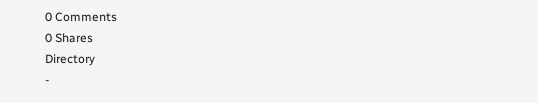0 Comments
0 Shares
Directory
-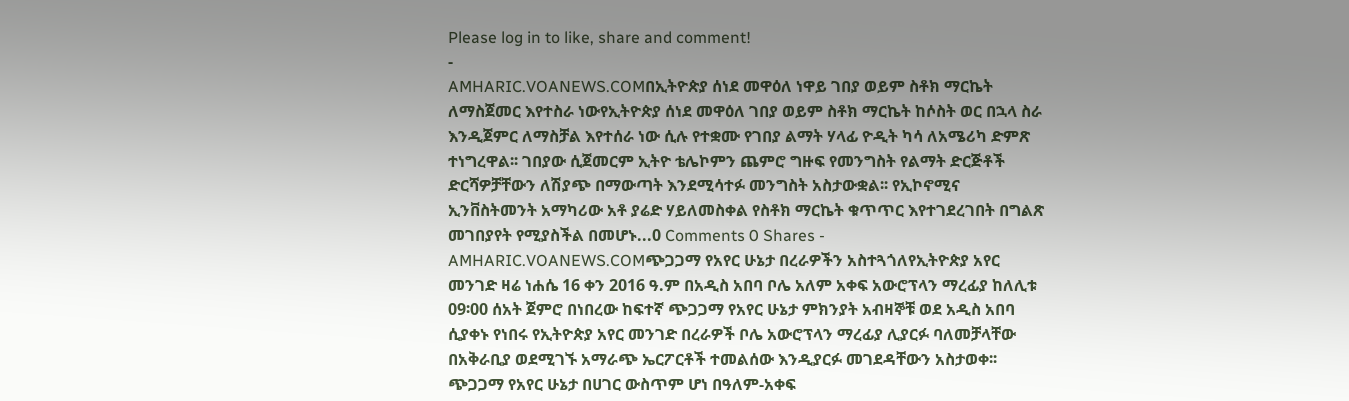Please log in to like, share and comment!
-
AMHARIC.VOANEWS.COMበኢትዮጵያ ሰነደ መዋዕለ ነዋይ ገበያ ወይም ስቶክ ማርኬት ለማስጀመር እየተስራ ነውየኢትዮጵያ ሰነደ መዋዕለ ገበያ ወይም ስቶክ ማርኬት ከሶስት ወር በኋላ ስራ እንዲጀምር ለማስቻል እየተሰራ ነው ሲሉ የተቋሙ የገበያ ልማት ሃላፊ ዮዲት ካሳ ለአሜሪካ ድምጽ ተነግረዋል፡፡ ገበያው ሲጀመርም ኢትዮ ቴሌኮምን ጨምሮ ግዙፍ የመንግስት የልማት ድርጅቶች ድርሻዎቻቸውን ለሽያጭ በማውጣት እንደሚሳተፉ መንግስት አስታውቋል፡፡ የኢኮኖሚና ኢንቨስትመንት አማካሪው አቶ ያሬድ ሃይለመስቀል የስቶክ ማርኬት ቁጥጥር እየተገደረገበት በግልጽ መገበያየት የሚያስችል በመሆኑ...0 Comments 0 Shares -
AMHARIC.VOANEWS.COMጭጋጋማ የአየር ሁኔታ በረራዎችን አስተጓጎለየኢትዮጵያ አየር መንገድ ዛሬ ነሐሴ 16 ቀን 2016 ዓ.ም በአዲስ አበባ ቦሌ አለም አቀፍ አውሮፕላን ማረፊያ ከለሊቱ 09፡00 ሰአት ጀምሮ በነበረው ከፍተኛ ጭጋጋማ የአየር ሁኔታ ምክንያት አብዛኞቹ ወደ አዲስ አበባ ሲያቀኑ የነበሩ የኢትዮጵያ አየር መንገድ በረራዎች ቦሌ አውሮፕላን ማረፊያ ሊያርፉ ባለመቻላቸው በአቅራቢያ ወደሚገኙ አማራጭ ኤርፖርቶች ተመልሰው እንዲያርፉ መገደዳቸውን አስታወቀ፡፡ ጭጋጋማ የአየር ሁኔታ በሀገር ውስጥም ሆነ በዓለም-አቀፍ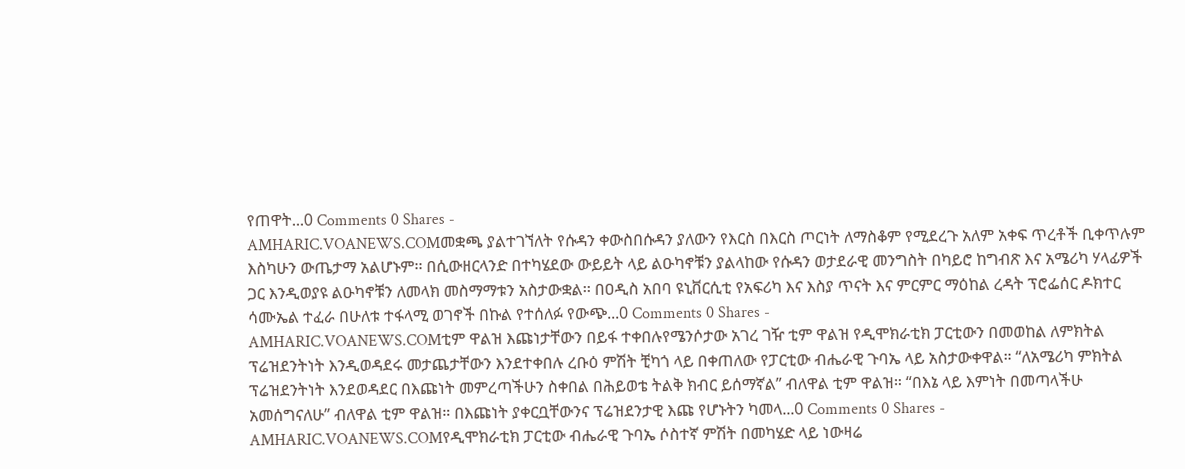የጠዋት...0 Comments 0 Shares -
AMHARIC.VOANEWS.COMመቋጫ ያልተገኘለት የሱዳን ቀውስበሱዳን ያለውን የእርስ በእርስ ጦርነት ለማስቆም የሚደረጉ አለም አቀፍ ጥረቶች ቢቀጥሉም እስካሁን ውጤታማ አልሆኑም፡፡ በሲውዘርላንድ በተካሄደው ውይይት ላይ ልዑካኖቹን ያልላከው የሱዳን ወታደራዊ መንግስት በካይሮ ከግብጽ እና አሜሪካ ሃላፊዎች ጋር እንዲወያዩ ልዑካኖቹን ለመላክ መስማማቱን አስታውቋል፡፡ በዐዲስ አበባ ዩኒቨርሲቲ የአፍሪካ እና እስያ ጥናት እና ምርምር ማዕከል ረዳት ፕሮፌሰር ዶክተር ሳሙኤል ተፈራ በሁለቱ ተፋላሚ ወገኖች በኩል የተሰለፉ የውጭ...0 Comments 0 Shares -
AMHARIC.VOANEWS.COMቲም ዋልዝ እጩነታቸውን በይፋ ተቀበሉየሜንሶታው አገረ ገዥ ቲም ዋልዝ የዲሞክራቲክ ፓርቲውን በመወከል ለምክትል ፕሬዝደንትነት እንዲወዳደሩ መታጨታቸውን እንደተቀበሉ ረቡዕ ምሽት ቺካጎ ላይ በቀጠለው የፓርቲው ብሔራዊ ጉባኤ ላይ አስታውቀዋል። “ለአሜሪካ ምክትል ፕሬዝደንትነት እንደወዳደር በእጩነት መምረጣችሁን ስቀበል በሕይወቴ ትልቅ ክብር ይሰማኛል” ብለዋል ቲም ዋልዝ። “በእኔ ላይ እምነት በመጣላችሁ አመሰግናለሁ” ብለዋል ቲም ዋልዝ። በእጩነት ያቀርቧቸውንና ፕሬዝደንታዊ እጩ የሆኑትን ካመላ...0 Comments 0 Shares -
AMHARIC.VOANEWS.COMየዲሞክራቲክ ፓርቲው ብሔራዊ ጉባኤ ሶስተኛ ምሽት በመካሄድ ላይ ነውዛሬ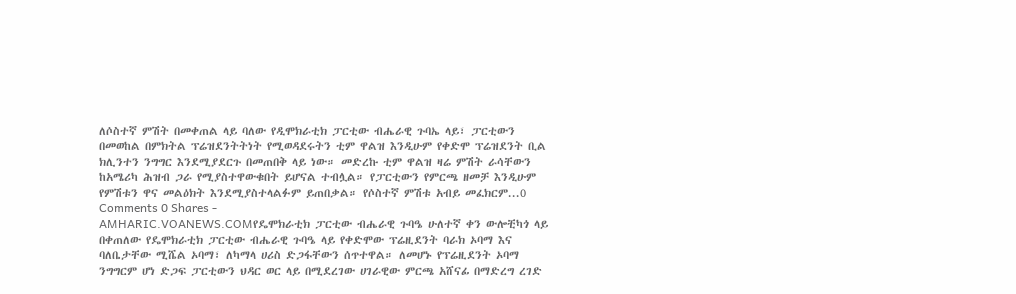ለሶስተኛ ምሽት በመቀጠል ላይ ባለው የዲሞክራቲክ ፓርቲው ብሔራዊ ጉባኤ ላይ፣ ፓርቲውን በመወከል በምክትል ፕሬዝደንትትነት የሚወዳደሩትን ቲም ዋልዝ እንዲሁም የቀድሞ ፕሬዝደንት ቢል ክሊንተን ንግግር እንደሚያደርጉ በመጠበቅ ላይ ነው። መድረኩ ቲም ዋልዝ ዛሬ ምሽት ራሳቸውን ከአሜሪካ ሕዝብ ጋራ የሚያስተዋውቁበት ይሆናል ተብሏል። የፓርቲውን የምርጫ ዘመቻ እንዲሁም የምሽቱን ዋና መልዕክት እንደሚያስተላልፉም ይጠበቃል። የሶስተኛ ምሽቱ አብይ መፈክርም...0 Comments 0 Shares -
AMHARIC.VOANEWS.COMየዴሞክራቲክ ፓርቲው ብሔራዊ ጉባዔ ሁለተኛ ቀን ውሎቺካጎ ላይ በቀጠለው የዴሞክራቲክ ፓርቲው ብሔራዊ ጉባዔ ላይ የቀድሞው ፕሬዚደንት ባራክ ኦባማ እና ባለቤታቸው ሚሼል ኦባማ፣ ለካማላ ሀሪስ ድጋፋቸውን ሰጥተዋል። ለመሆኑ የፕሬዚደንት ኦባማ ንግግርም ሆነ ድጋፍ ፓርቲውን ህዳር ወር ላይ በሚደረገው ሀገራዊው ምርጫ አሸናፊ በማድረግ ረገድ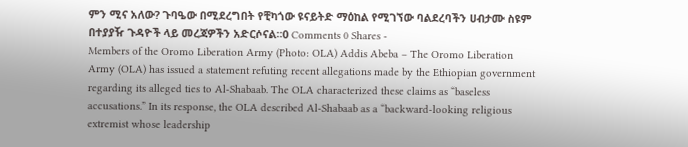ምን ሚና አለው? ጉባዔው በሚደረግበት የቺካጎው ዩናይትድ ማዕከል የሚገኘው ባልደረባችን ሀብታሙ ስዩም በተያያዥ ጉዳዮች ላይ መረጃዎችን አድርሶናል።0 Comments 0 Shares -
Members of the Oromo Liberation Army (Photo: OLA) Addis Abeba – The Oromo Liberation Army (OLA) has issued a statement refuting recent allegations made by the Ethiopian government regarding its alleged ties to Al-Shabaab. The OLA characterized these claims as “baseless accusations.” In its response, the OLA described Al-Shabaab as a “backward-looking religious extremist whose leadership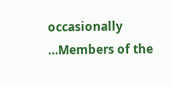occasionally …Members of the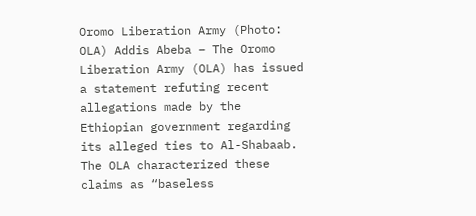Oromo Liberation Army (Photo: OLA) Addis Abeba – The Oromo Liberation Army (OLA) has issued a statement refuting recent allegations made by the Ethiopian government regarding its alleged ties to Al-Shabaab. The OLA characterized these claims as “baseless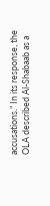accusations.” In its response, the OLA described Al-Shabaab as a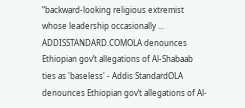“backward-looking religious extremist whose leadership occasionally …
ADDISSTANDARD.COMOLA denounces Ethiopian gov’t allegations of Al-Shabaab ties as 'baseless' - Addis StandardOLA denounces Ethiopian gov’t allegations of Al-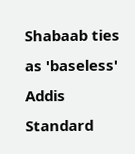Shabaab ties as 'baseless' Addis Standard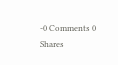-0 Comments 0 Shares